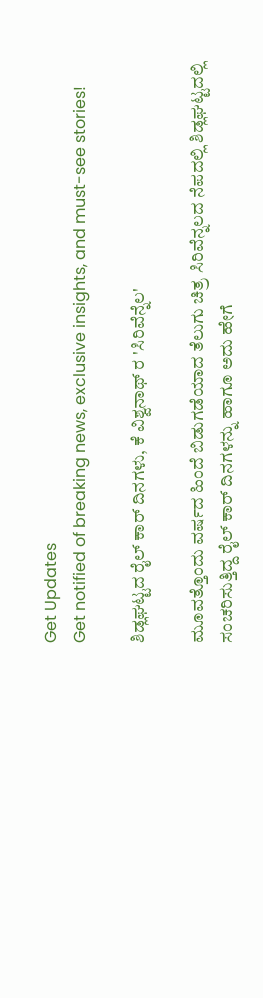Get Updates
Get notified of breaking news, exclusive insights, and must-see stories!

ಶಿಡ್ಲಘಟ್ಟದ ರೈಲ್ ಕಾರ್ ದಿನಗಳು, ಕೆ ವಿಶ್ವನಾಥ್ ರ 'ಸಿರಿವೆನ್ನೆಲ'

ಮೂವತ್ತೊಂದು ವರ್ಷದ ಹಿಂದೆ ಬಿಡುಗಡೆಯಾದ ತೆಲುಗು ಚಿತ್ರ ಸಿರಿವೆನ್ನಲದ ನೆಪದಲ್ಲಿ ಶಿಡ್ಲಘಟ್ಟದಲ್ಲಿ ಸಂಚರಿಸುತ್ತಿದ್ದ ರೈಲ್ ಕಾರ್ ದಿನಗಳನ್ನು ಹಾಗೂ ಅದು ಹೇಗೆ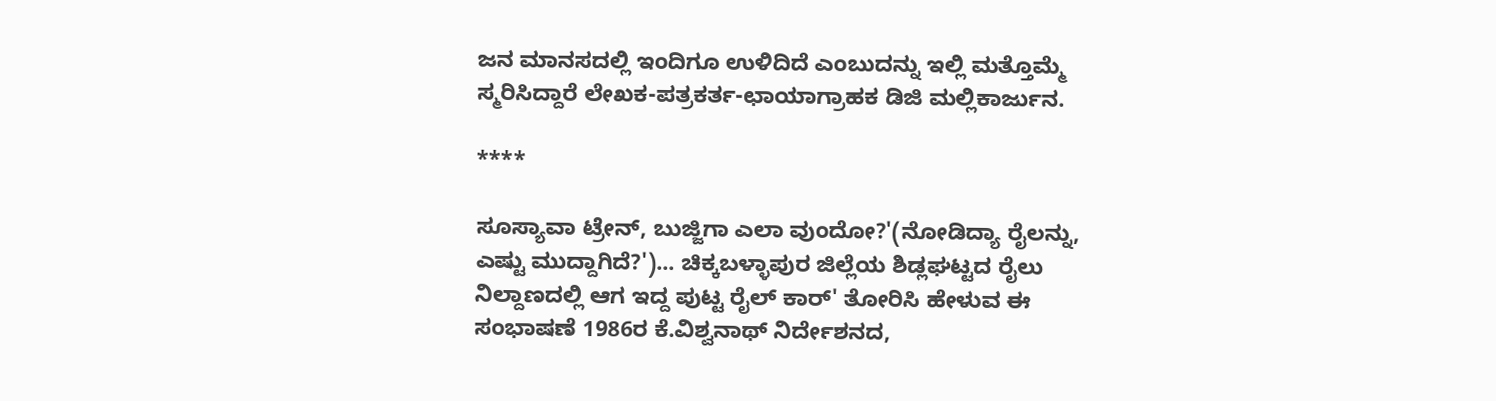ಜನ ಮಾನಸದಲ್ಲಿ ಇಂದಿಗೂ ಉಳಿದಿದೆ ಎಂಬುದನ್ನು ಇಲ್ಲಿ ಮತ್ತೊಮ್ಮೆ ಸ್ಮರಿಸಿದ್ದಾರೆ ಲೇಖಕ-ಪತ್ರಕರ್ತ-ಛಾಯಾಗ್ರಾಹಕ ಡಿಜಿ ಮಲ್ಲಿಕಾರ್ಜುನ.

****

ಸೂಸ್ಯಾವಾ ಟ್ರೇನ್, ಬುಜ್ಜಿಗಾ ಎಲಾ ವುಂದೋ?'(ನೋಡಿದ್ಯಾ ರೈಲನ್ನು, ಎಷ್ಟು ಮುದ್ದಾಗಿದೆ?')... ಚಿಕ್ಕಬಳ್ಳಾಪುರ ಜಿಲ್ಲೆಯ ಶಿಡ್ಲಘಟ್ಟದ ರೈಲು ನಿಲ್ದಾಣದಲ್ಲಿ ಆಗ ಇದ್ದ ಪುಟ್ಟ ರೈಲ್ ಕಾರ್' ತೋರಿಸಿ ಹೇಳುವ ಈ ಸಂಭಾಷಣೆ 1986ರ ಕೆ.ವಿಶ್ವನಾಥ್ ನಿರ್ದೇಶನದ,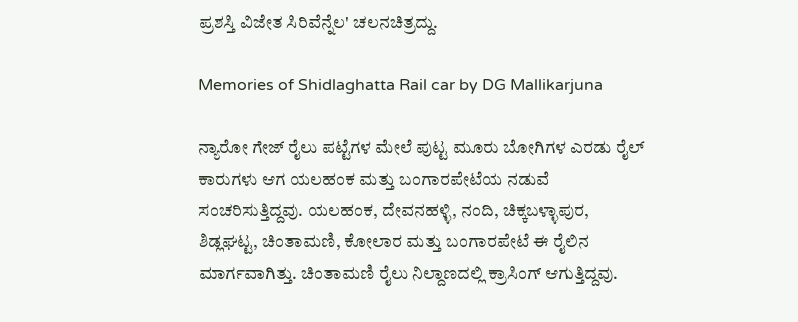ಪ್ರಶಸ್ತಿ ವಿಜೇತ ಸಿರಿವೆನ್ನೆಲ' ಚಲನಚಿತ್ರದ್ದು.

Memories of Shidlaghatta Rail car by DG Mallikarjuna

ನ್ಯಾರೋ ಗೇಜ್ ರೈಲು ಪಟ್ಟೆಗಳ ಮೇಲೆ ಪುಟ್ಟ ಮೂರು ಬೋಗಿಗಳ ಎರಡು ರೈಲ್ ಕಾರುಗಳು ಆಗ ಯಲಹಂಕ ಮತ್ತು ಬಂಗಾರಪೇಟೆಯ ನಡುವೆ ಸಂಚರಿಸುತ್ತಿದ್ದವು. ಯಲಹಂಕ, ದೇವನಹಳ್ಳಿ, ನಂದಿ, ಚಿಕ್ಕಬಳ್ಳಾಪುರ, ಶಿಡ್ಲಘಟ್ಟ, ಚಿಂತಾಮಣಿ, ಕೋಲಾರ ಮತ್ತು ಬಂಗಾರಪೇಟೆ ಈ ರೈಲಿನ ಮಾರ್ಗವಾಗಿತ್ತು. ಚಿಂತಾಮಣಿ ರೈಲು ನಿಲ್ದಾಣದಲ್ಲಿ ಕ್ರಾಸಿಂಗ್ ಆಗುತ್ತಿದ್ದವು.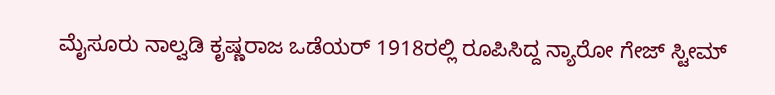ಮೈಸೂರು ನಾಲ್ವಡಿ ಕೃಷ್ಣರಾಜ ಒಡೆಯರ್ 1918ರಲ್ಲಿ ರೂಪಿಸಿದ್ದ ನ್ಯಾರೋ ಗೇಜ್ ಸ್ಟೀಮ್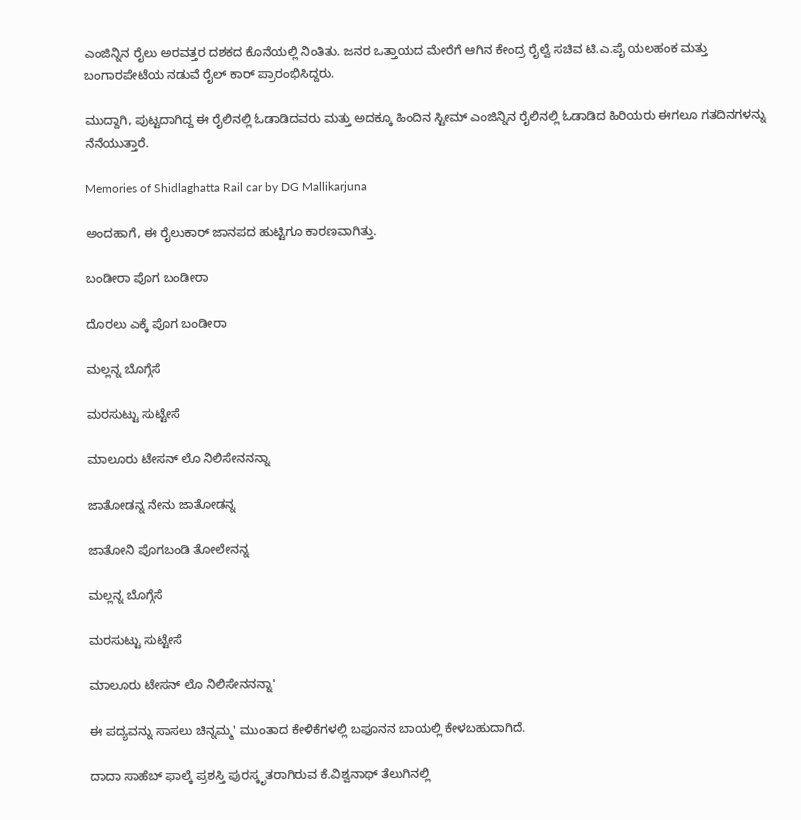ಎಂಜಿನ್ನಿನ ರೈಲು ಅರವತ್ತರ ದಶಕದ ಕೊನೆಯಲ್ಲಿ ನಿಂತಿತು. ಜನರ ಒತ್ತಾಯದ ಮೇರೆಗೆ ಆಗಿನ ಕೇಂದ್ರ ರೈಲ್ವೆ ಸಚಿವ ಟಿ.ಎ.ಪೈ ಯಲಹಂಕ ಮತ್ತು ಬಂಗಾರಪೇಟೆಯ ನಡುವೆ ರೈಲ್ ಕಾರ್ ಪ್ರಾರಂಭಿಸಿದ್ದರು.

ಮುದ್ದಾಗಿ, ಪುಟ್ಟದಾಗಿದ್ದ ಈ ರೈಲಿನಲ್ಲಿ ಓಡಾಡಿದವರು ಮತ್ತು ಅದಕ್ಕೂ ಹಿಂದಿನ ಸ್ಟೀಮ್ ಎಂಜಿನ್ನಿನ ರೈಲಿನಲ್ಲಿ ಓಡಾಡಿದ ಹಿರಿಯರು ಈಗಲೂ ಗತದಿನಗಳನ್ನು ನೆನೆಯುತ್ತಾರೆ.

Memories of Shidlaghatta Rail car by DG Mallikarjuna

ಅಂದಹಾಗೆ, ಈ ರೈಲುಕಾರ್ ಜಾನಪದ ಹುಟ್ಟಿಗೂ ಕಾರಣವಾಗಿತ್ತು.

ಬಂಡೀರಾ ಪೊಗ ಬಂಡೀರಾ

ದೊರಲು ಎಕ್ಕೆ ಪೊಗ ಬಂಡೀರಾ

ಮಲ್ಲನ್ನ ಬೊಗ್ಗೆಸೆ

ಮರಸುಟ್ಟು ಸುಟ್ಟೇಸೆ

ಮಾಲೂರು ಟೇಸನ್ ಲೊ ನಿಲಿಸೇನನನ್ನಾ

ಜಾತೋಡನ್ನ ನೇನು ಜಾತೋಡನ್ನ

ಜಾತೋನಿ ಪೊಗಬಂಡಿ ತೋಲೇನನ್ನ

ಮಲ್ಲನ್ನ ಬೊಗ್ಗೆಸೆ

ಮರಸುಟ್ಟು ಸುಟ್ಟೇಸೆ

ಮಾಲೂರು ಟೇಸನ್ ಲೊ ನಿಲಿಸೇನನನ್ನಾ'

ಈ ಪದ್ಯವನ್ನು ಸಾಸಲು ಚಿನ್ನಮ್ಮ' ಮುಂತಾದ ಕೇಳಿಕೆಗಳಲ್ಲಿ ಬಫೂನನ ಬಾಯಲ್ಲಿ ಕೇಳಬಹುದಾಗಿದೆ.

ದಾದಾ ಸಾಹೆಬ್ ಫಾಲ್ಕೆ ಪ್ರಶಸ್ತಿ ಪುರಸ್ಕೃತರಾಗಿರುವ ಕೆ.ವಿಶ್ವನಾಥ್ ತೆಲುಗಿನಲ್ಲಿ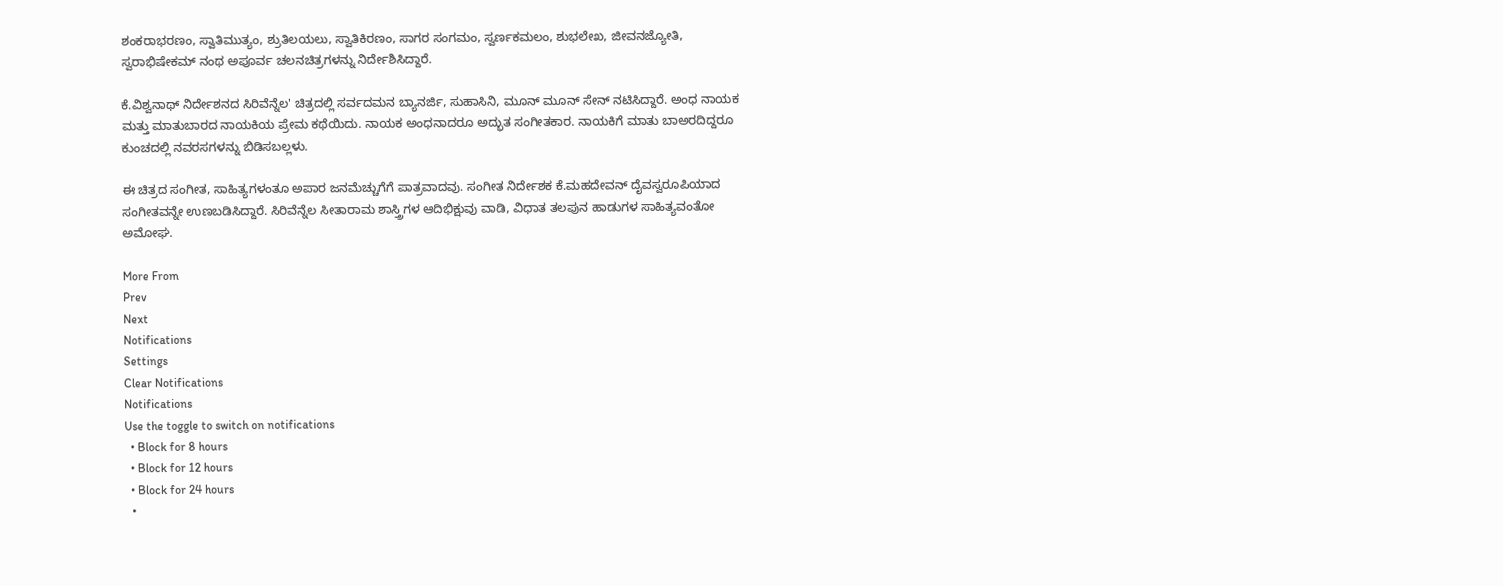ಶಂಕರಾಭರಣಂ, ಸ್ವಾತಿಮುತ್ಯಂ, ಶ್ರುತಿಲಯಲು, ಸ್ವಾತಿಕಿರಣಂ, ಸಾಗರ ಸಂಗಮಂ, ಸ್ವರ್ಣಕಮಲಂ, ಶುಭಲೇಖ, ಜೀವನಜ್ಯೋತಿ, ಸ್ವರಾಭಿಷೇಕಮ್ ನಂಥ ಅಪೂರ್ವ ಚಲನಚಿತ್ರಗಳನ್ನು ನಿರ್ದೇಶಿಸಿದ್ದಾರೆ.

ಕೆ.ವಿಶ್ವನಾಥ್ ನಿರ್ದೇಶನದ ಸಿರಿವೆನ್ನೆಲ' ಚಿತ್ರದಲ್ಲಿ ಸರ್ವದಮನ ಬ್ಯಾನರ್ಜಿ, ಸುಹಾಸಿನಿ, ಮೂನ್ ಮೂನ್ ಸೇನ್ ನಟಿಸಿದ್ದಾರೆ. ಅಂಧ ನಾಯಕ ಮತ್ತು ಮಾತುಬಾರದ ನಾಯಕಿಯ ಪ್ರೇಮ ಕಥೆಯಿದು. ನಾಯಕ ಅಂಧನಾದರೂ ಅದ್ಭುತ ಸಂಗೀತಕಾರ. ನಾಯಕಿಗೆ ಮಾತು ಬಾಅರದಿದ್ದರೂ ಕುಂಚದಲ್ಲಿ ನವರಸಗಳನ್ನು ಬಿಡಿಸಬಲ್ಲಳು.

ಈ ಚಿತ್ರದ ಸಂಗೀತ, ಸಾಹಿತ್ಯಗಳಂತೂ ಅಪಾರ ಜನಮೆಚ್ಚುಗೆಗೆ ಪಾತ್ರವಾದವು. ಸಂಗೀತ ನಿರ್ದೇಶಕ ಕೆ.ಮಹದೇವನ್ ದೈವಸ್ವರೂಪಿಯಾದ ಸಂಗೀತವನ್ನೇ ಉಣಬಡಿಸಿದ್ದಾರೆ. ಸಿರಿವೆನ್ನೆಲ ಸೀತಾರಾಮ ಶಾಸ್ತ್ರಿಗಳ ಆದಿಭಿಕ್ಷುವು ವಾಡಿ, ವಿಧಾತ ತಲಪುನ ಹಾಡುಗಳ ಸಾಹಿತ್ಯವಂತೋ ಅಮೋಘ.

More From
Prev
Next
Notifications
Settings
Clear Notifications
Notifications
Use the toggle to switch on notifications
  • Block for 8 hours
  • Block for 12 hours
  • Block for 24 hours
  •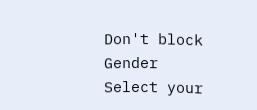Don't block
Gender
Select your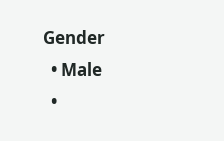Gender
  • Male
  •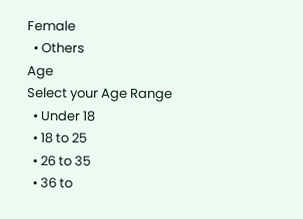Female
  • Others
Age
Select your Age Range
  • Under 18
  • 18 to 25
  • 26 to 35
  • 36 to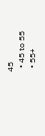45
  • 45 to 55
  • 55+